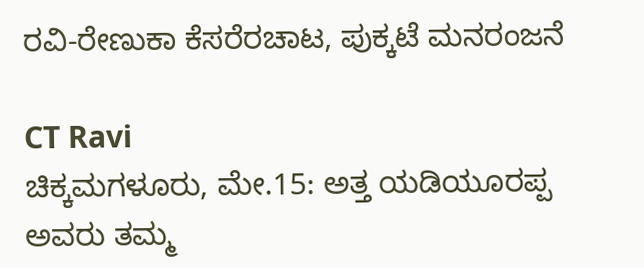ರವಿ-ರೇಣುಕಾ ಕೆಸರೆರಚಾಟ, ಪುಕ್ಕಟೆ ಮನರಂಜನೆ

CT Ravi
ಚಿಕ್ಕಮಗಳೂರು, ಮೇ.15: ಅತ್ತ ಯಡಿಯೂರಪ್ಪ ಅವರು ತಮ್ಮ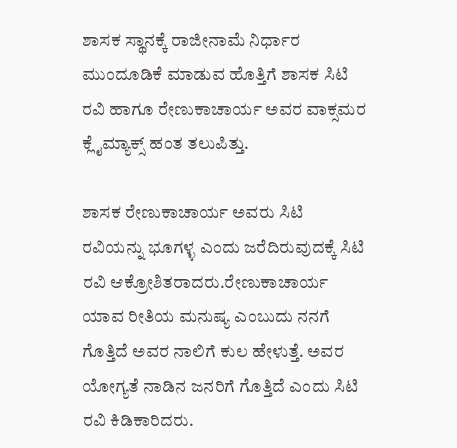ಶಾಸಕ ಸ್ಥಾನಕ್ಕೆ ರಾಜೀನಾಮೆ ನಿರ್ಧಾರ ಮುಂದೂಡಿಕೆ ಮಾಡುವ ಹೊತ್ತಿಗೆ ಶಾಸಕ ಸಿಟಿ ರವಿ ಹಾಗೂ ರೇಣುಕಾಚಾರ್ಯ ಅವರ ವಾಕ್ಸಮರ ಕ್ಲೈಮ್ಯಾಕ್ಸ್ ಹಂತ ತಲುಪಿತ್ತು.

ಶಾಸಕ ರೇಣುಕಾಚಾರ್ಯ ಅವರು ಸಿಟಿ ರವಿಯನ್ನು ಭೂಗಳ್ಳ ಎಂದು ಜರೆದಿರುವುದಕ್ಕೆ ಸಿಟಿ ರವಿ ಆಕ್ರೋಶಿತರಾದರು.ರೇಣುಕಾಚಾರ್ಯ ಯಾವ ರೀತಿಯ ಮನುಷ್ಯ ಎಂಬುದು ನನಗೆ ಗೊತ್ತಿದೆ ಅವರ ನಾಲಿಗೆ ಕುಲ ಹೇಳುತ್ತೆ. ಅವರ ಯೋಗ್ಯತೆ ನಾಡಿನ ಜನರಿಗೆ ಗೊತ್ತಿದೆ ಎಂದು ಸಿಟಿ ರವಿ ಕಿಡಿಕಾರಿದರು.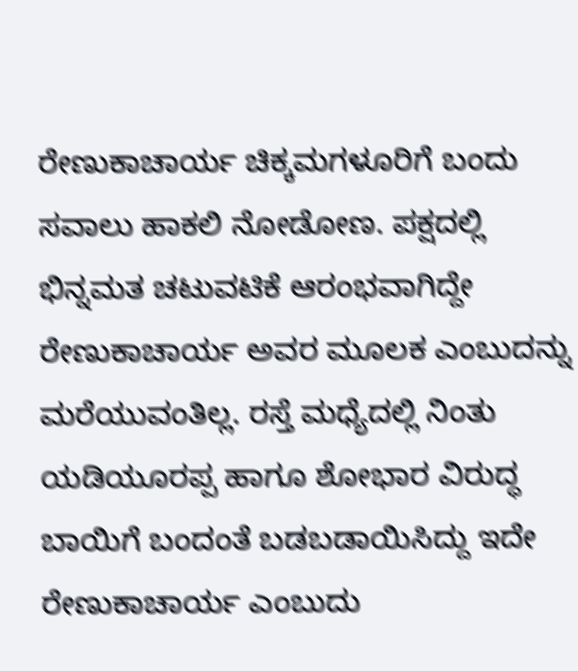ರೇಣುಕಾಚಾರ್ಯ ಚಿಕ್ಕಮಗಳೂರಿಗೆ ಬಂದು ಸವಾಲು ಹಾಕಲಿ ನೋಡೋಣ. ಪಕ್ಷದಲ್ಲಿ ಭಿನ್ನಮತ ಚಟುವಟಿಕೆ ಆರಂಭವಾಗಿದ್ದೇ ರೇಣುಕಾಚಾರ್ಯ ಅವರ ಮೂಲಕ ಎಂಬುದನ್ನು ಮರೆಯುವಂತಿಲ್ಲ. ರಸ್ತೆ ಮಧ್ಯೆದಲ್ಲಿ ನಿಂತು ಯಡಿಯೂರಪ್ಪ ಹಾಗೂ ಶೋಭಾರ ವಿರುದ್ಧ ಬಾಯಿಗೆ ಬಂದಂತೆ ಬಡಬಡಾಯಿಸಿದ್ದು ಇದೇ ರೇಣುಕಾಚಾರ್ಯ ಎಂಬುದು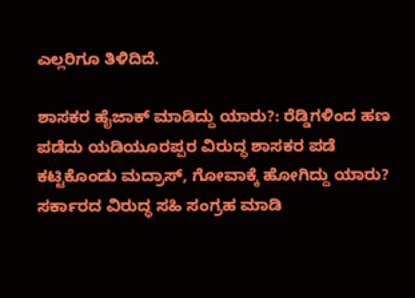ಎಲ್ಲರಿಗೂ ತಿಳಿದಿದೆ.

ಶಾಸಕರ ಹೈಜಾಕ್ ಮಾಡಿದ್ದು ಯಾರು?: ರೆಡ್ಡಿಗಳಿಂದ ಹಣ ಪಡೆದು ಯಡಿಯೂರಪ್ಪರ ವಿರುದ್ಧ ಶಾಸಕರ ಪಡೆ ಕಟ್ಟಿಕೊಂಡು ಮದ್ರಾಸ್, ಗೋವಾಕ್ಕೆ ಹೋಗಿದ್ದು ಯಾರು? ಸರ್ಕಾರದ ವಿರುದ್ಧ ಸಹಿ ಸಂಗ್ರಹ ಮಾಡಿ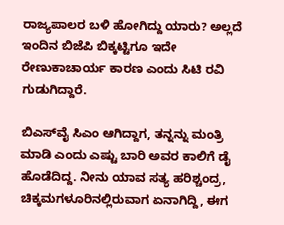ರಾಜ್ಯಪಾಲರ ಬಳಿ ಹೋಗಿದ್ದು ಯಾರು? ಅಲ್ಲದೆ ಇಂದಿನ ಬಿಜೆಪಿ ಬಿಕ್ಕಟ್ಟಿಗೂ ಇದೇ ರೇಣುಕಾಚಾರ್ಯ ಕಾರಣ ಎಂದು ಸಿಟಿ ರವಿ ಗುಡುಗಿದ್ದಾರೆ.

ಬಿಎಸ್‌ವೈ ಸಿಎಂ ಆಗಿದ್ದಾಗ, ತನ್ನನ್ನು ಮಂತ್ರಿ ಮಾಡಿ ಎಂದು ಎಷ್ಟು ಬಾರಿ ಅವರ ಕಾಲಿಗೆ ಡೈ ಹೊಡೆದಿದ್ದ. ನೀನು ಯಾವ ಸತ್ಯ ಹರಿಶ್ಚಂದ್ರ, ಚಿಕ್ಕಮಗಳೂರಿನಲ್ಲಿರುವಾಗ ಏನಾಗಿದ್ದಿ, ಈಗ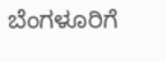ಬೆಂಗಳೂರಿಗೆ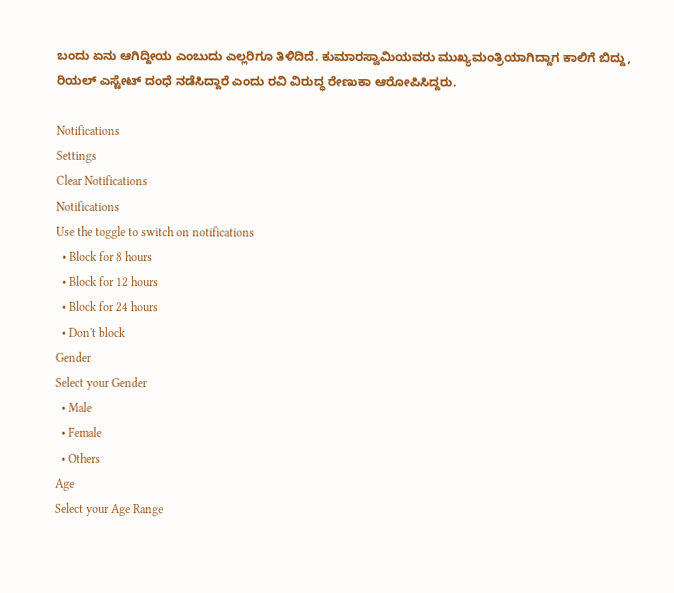ಬಂದು ಏನು ಆಗಿದ್ದೀಯ ಎಂಬುದು ಎಲ್ಲರಿಗೂ ತಿಳಿದಿದೆ. ಕುಮಾರಸ್ವಾಮಿಯವರು ಮುಖ್ಯಮಂತ್ರಿಯಾಗಿದ್ದಾಗ ಕಾಲಿಗೆ ಬಿದ್ದು, ರಿಯಲ್ ಎಸ್ಟೇಟ್ ದಂಧೆ ನಡೆಸಿದ್ದಾರೆ ಎಂದು ರವಿ ವಿರುದ್ಧ ರೇಣುಕಾ ಆರೋಪಿಸಿದ್ದರು.

Notifications
Settings
Clear Notifications
Notifications
Use the toggle to switch on notifications
  • Block for 8 hours
  • Block for 12 hours
  • Block for 24 hours
  • Don't block
Gender
Select your Gender
  • Male
  • Female
  • Others
Age
Select your Age Range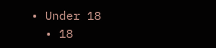• Under 18
  • 18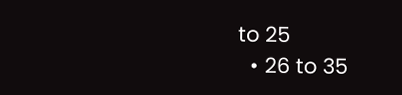to 25
  • 26 to 35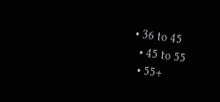• 36 to 45
  • 45 to 55
  • 55+